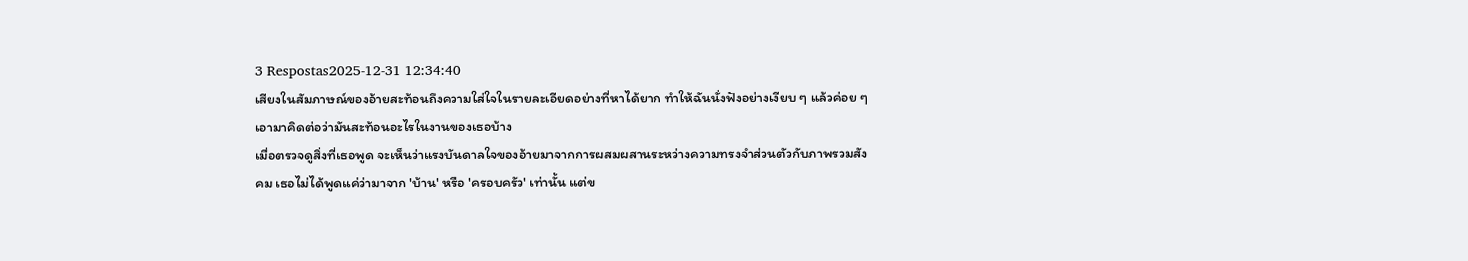3 Respostas2025-12-31 12:34:40
เสียงในสัมภาษณ์ของอ้ายสะท้อนถึงความใส่ใจในรายละเอียดอย่างที่หาได้ยาก ทำให้ฉันนั่งฟังอย่างเงียบ ๆ แล้วค่อย ๆ เอามาคิดต่อว่ามันสะท้อนอะไรในงานของเธอบ้าง
เมื่อตรวจดูสิ่งที่เธอพูด จะเห็นว่าแรงบันดาลใจของอ้ายมาจากการผสมผสานระหว่างความทรงจำส่วนตัวกับภาพรวมสังคม เธอไม่ได้พูดแค่ว่ามาจาก 'บ้าน' หรือ 'ครอบครัว' เท่านั้น แต่ข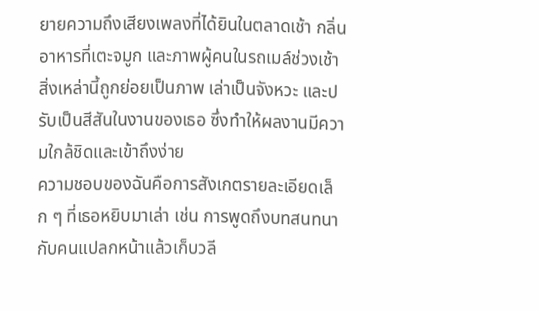ยายความถึงเสียงเพลงที่ได้ยินในตลาดเช้า กลิ่นอาหารที่เตะจมูก และภาพผู้คนในรถเมล์ช่วงเช้า สิ่งเหล่านี้ถูกย่อยเป็นภาพ เล่าเป็นจังหวะ และปรับเป็นสีสันในงานของเธอ ซึ่งทำให้ผลงานมีความใกล้ชิดและเข้าถึงง่าย
ความชอบของฉันคือการสังเกตรายละเอียดเล็ก ๆ ที่เธอหยิบมาเล่า เช่น การพูดถึงบทสนทนากับคนแปลกหน้าแล้วเก็บวลี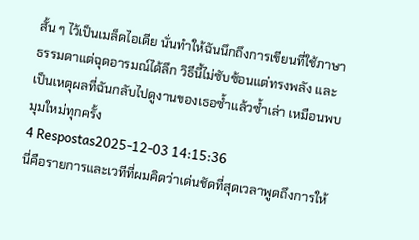สั้น ๆ ไว้เป็นเมล็ดไอเดีย นั่นทำให้ฉันนึกถึงการเขียนที่ใช้ภาษาธรรมดาแต่ฉุดอารมณ์ได้ลึก วิธีนี้ไม่ซับซ้อนแต่ทรงพลัง และเป็นเหตุผลที่ฉันกลับไปดูงานของเธอซ้ำแล้วซ้ำเล่า เหมือนพบมุมใหม่ทุกครั้ง
4 Respostas2025-12-03 14:15:36
นี่คือรายการและเวทีที่ผมคิดว่าเด่นชัดที่สุดเวลาพูดถึงการให้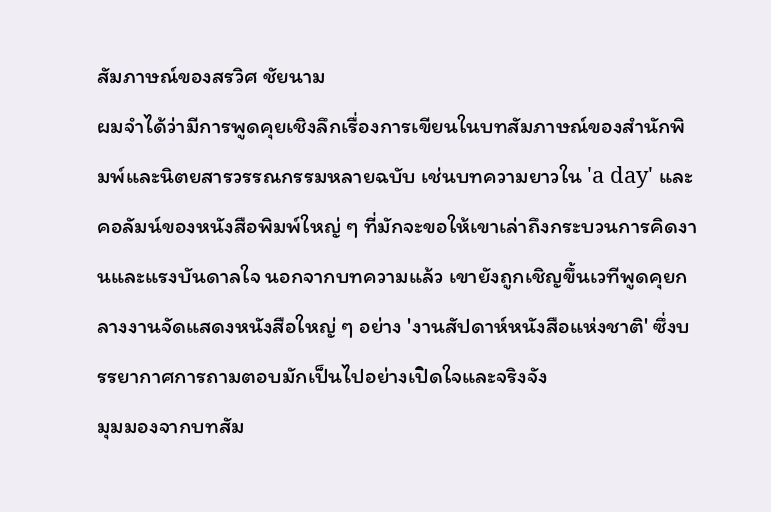สัมภาษณ์ของสรวิศ ชัยนาม
ผมจำได้ว่ามีการพูดคุยเชิงลึกเรื่องการเขียนในบทสัมภาษณ์ของสำนักพิมพ์และนิตยสารวรรณกรรมหลายฉบับ เช่นบทความยาวใน 'a day' และคอลัมน์ของหนังสือพิมพ์ใหญ่ ๆ ที่มักจะขอให้เขาเล่าถึงกระบวนการคิดงานและแรงบันดาลใจ นอกจากบทความแล้ว เขายังถูกเชิญขึ้นเวทีพูดคุยกลางงานจัดแสดงหนังสือใหญ่ ๆ อย่าง 'งานสัปดาห์หนังสือแห่งชาติ' ซึ่งบรรยากาศการถามตอบมักเป็นไปอย่างเปิดใจและจริงจัง
มุมมองจากบทสัม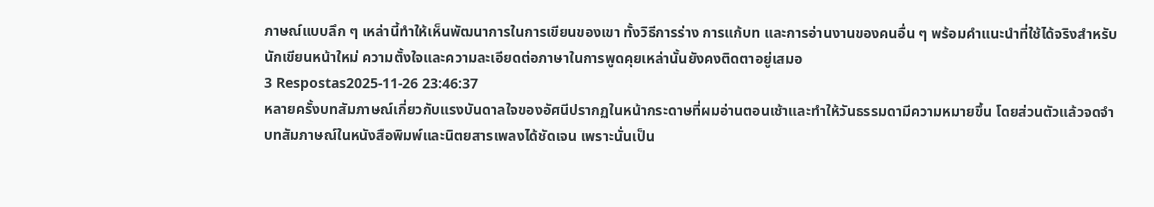ภาษณ์แบบลึก ๆ เหล่านี้ทำให้เห็นพัฒนาการในการเขียนของเขา ทั้งวิธีการร่าง การแก้บท และการอ่านงานของคนอื่น ๆ พร้อมคำแนะนำที่ใช้ได้จริงสำหรับนักเขียนหน้าใหม่ ความตั้งใจและความละเอียดต่อภาษาในการพูดคุยเหล่านั้นยังคงติดตาอยู่เสมอ
3 Respostas2025-11-26 23:46:37
หลายครั้งบทสัมภาษณ์เกี่ยวกับแรงบันดาลใจของอัศนีปรากฏในหน้ากระดาษที่ผมอ่านตอนเช้าและทำให้วันธรรมดามีความหมายขึ้น โดยส่วนตัวแล้วจดจำบทสัมภาษณ์ในหนังสือพิมพ์และนิตยสารเพลงได้ชัดเจน เพราะนั่นเป็น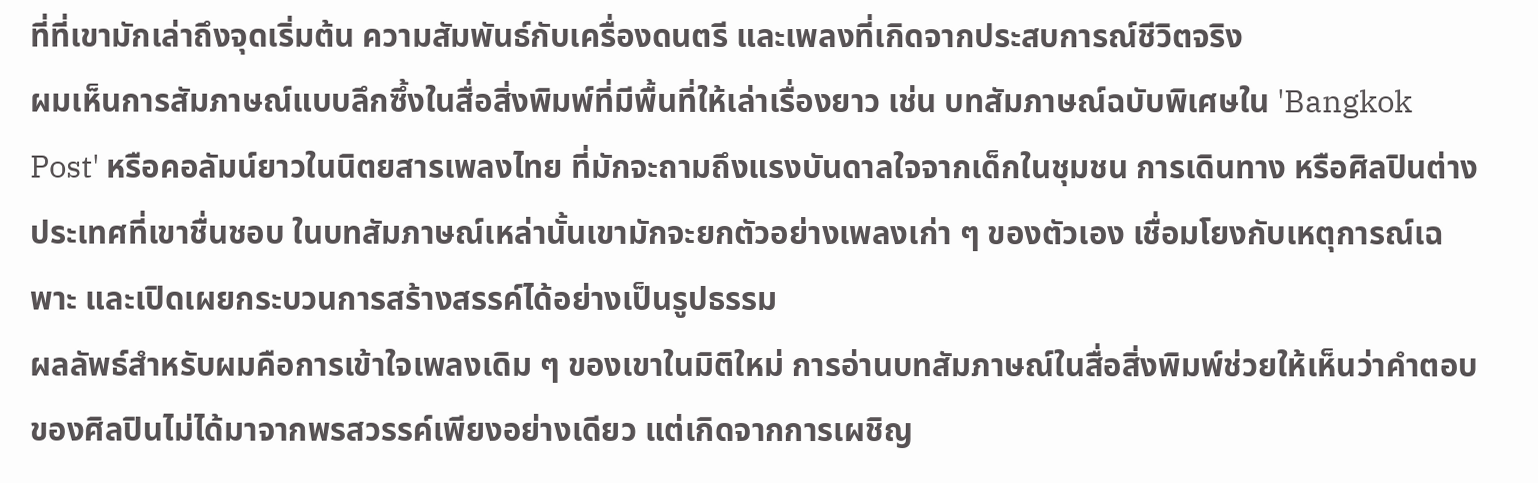ที่ที่เขามักเล่าถึงจุดเริ่มต้น ความสัมพันธ์กับเครื่องดนตรี และเพลงที่เกิดจากประสบการณ์ชีวิตจริง
ผมเห็นการสัมภาษณ์แบบลึกซึ้งในสื่อสิ่งพิมพ์ที่มีพื้นที่ให้เล่าเรื่องยาว เช่น บทสัมภาษณ์ฉบับพิเศษใน 'Bangkok Post' หรือคอลัมน์ยาวในนิตยสารเพลงไทย ที่มักจะถามถึงแรงบันดาลใจจากเด็กในชุมชน การเดินทาง หรือศิลปินต่างประเทศที่เขาชื่นชอบ ในบทสัมภาษณ์เหล่านั้นเขามักจะยกตัวอย่างเพลงเก่า ๆ ของตัวเอง เชื่อมโยงกับเหตุการณ์เฉพาะ และเปิดเผยกระบวนการสร้างสรรค์ได้อย่างเป็นรูปธรรม
ผลลัพธ์สำหรับผมคือการเข้าใจเพลงเดิม ๆ ของเขาในมิติใหม่ การอ่านบทสัมภาษณ์ในสื่อสิ่งพิมพ์ช่วยให้เห็นว่าคำตอบของศิลปินไม่ได้มาจากพรสวรรค์เพียงอย่างเดียว แต่เกิดจากการเผชิญ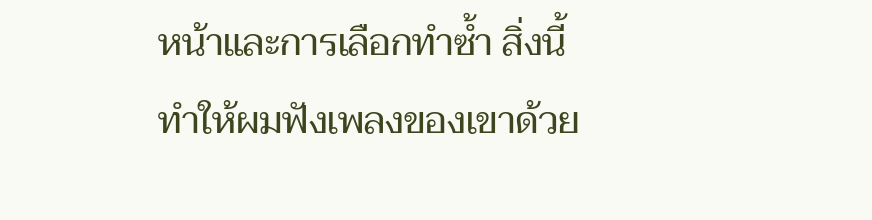หน้าและการเลือกทำซ้ำ สิ่งนี้ทำให้ผมฟังเพลงของเขาด้วย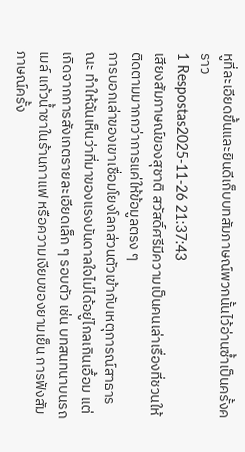หูที่ละเอียดขึ้นและยินดีเก็บบทสัมภาษณ์พวกนั้นไว้อ่านซ้ำเป็นครั้งคราว
1 Respostas2025-11-26 21:37:43
เสียงสัมภาษณ์ของสุชาติ สวัสดิ์ศรีมีความเป็นคนเล่าเรื่องที่ชวนให้ติดตามมากกว่าการแค่ให้ข้อมูลตรง ๆ
การบอกเล่าของเขาเชื่อมโยงโลกส่วนตัวเข้ากับเหตุการณ์สาธารณะ ทำให้ฉันเห็นว่าที่มาของแรงบันดาลใจไม่ได้อยู่ไกลเกินเอื้อม แต่เกิดจากการสังเกตรายละเอียดเล็ก ๆ รอบตัว เช่น บทสนทนาบนรถเมล์ แก้วน้ำชาในร้านกาแฟ หรือความเงียบของยามเย็น การฟังสัมภาษณ์ครั้ง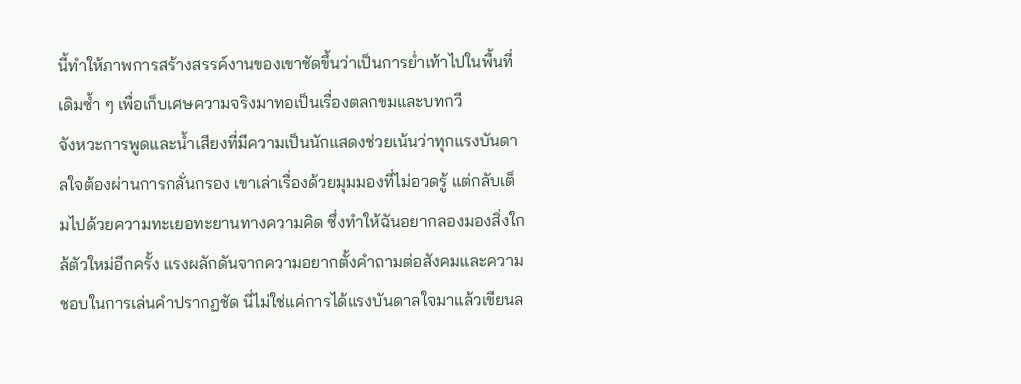นี้ทำให้ภาพการสร้างสรรค์งานของเขาชัดขึ้นว่าเป็นการย่ำเท้าไปในพื้นที่เดิมซ้ำ ๆ เพื่อเก็บเศษความจริงมาทอเป็นเรื่องตลกขมและบทกวี
จังหวะการพูดและน้ำเสียงที่มีความเป็นนักแสดงช่วยเน้นว่าทุกแรงบันดาลใจต้องผ่านการกลั่นกรอง เขาเล่าเรื่องด้วยมุมมองที่ไม่อวดรู้ แต่กลับเต็มไปด้วยความทะเยอทะยานทางความคิด ซึ่งทำให้ฉันอยากลองมองสิ่งใกล้ตัวใหม่อีกครั้ง แรงผลักดันจากความอยากตั้งคำถามต่อสังคมและความชอบในการเล่นคำปรากฏชัด นี่ไม่ใช่แค่การได้แรงบันดาลใจมาแล้วเขียนล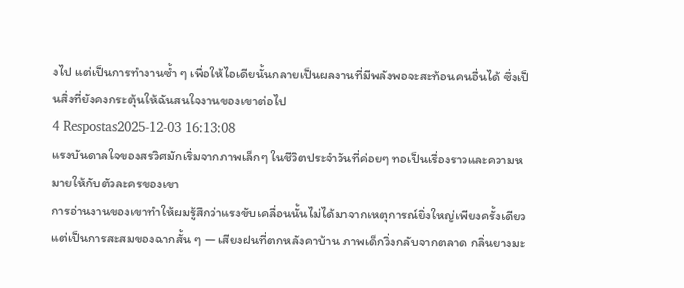งไป แต่เป็นการทำงานซ้ำ ๆ เพื่อให้ไอเดียนั้นกลายเป็นผลงานที่มีพลังพอจะสะท้อนคนอื่นได้ ซึ่งเป็นสิ่งที่ยังคงกระตุ้นให้ฉันสนใจงานของเขาต่อไป
4 Respostas2025-12-03 16:13:08
แรงบันดาลใจของสรวิศมักเริ่มจากภาพเล็กๆ ในชีวิตประจำวันที่ค่อยๆ ทอเป็นเรื่องราวและความหมายให้กับตัวละครของเขา
การอ่านงานของเขาทำให้ผมรู้สึกว่าแรงขับเคลื่อนนั้นไม่ได้มาจากเหตุการณ์ยิ่งใหญ่เพียงครั้งเดียว แต่เป็นการสะสมของฉากสั้น ๆ — เสียงฝนที่ตกหลังคาบ้าน ภาพเด็กวิ่งกลับจากตลาด กลิ่นยางมะ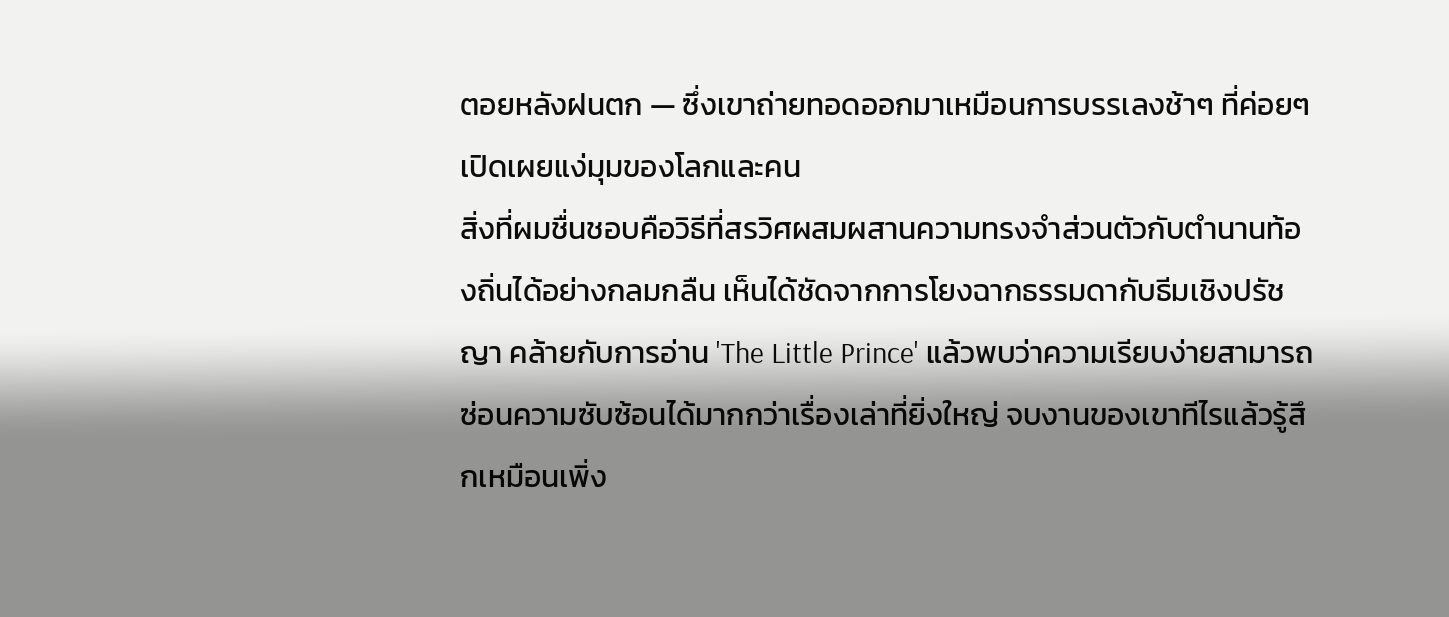ตอยหลังฝนตก — ซึ่งเขาถ่ายทอดออกมาเหมือนการบรรเลงช้าๆ ที่ค่อยๆ เปิดเผยแง่มุมของโลกและคน
สิ่งที่ผมชื่นชอบคือวิธีที่สรวิศผสมผสานความทรงจำส่วนตัวกับตำนานท้องถิ่นได้อย่างกลมกลืน เห็นได้ชัดจากการโยงฉากธรรมดากับธีมเชิงปรัชญา คล้ายกับการอ่าน 'The Little Prince' แล้วพบว่าความเรียบง่ายสามารถซ่อนความซับซ้อนได้มากกว่าเรื่องเล่าที่ยิ่งใหญ่ จบงานของเขาทีไรแล้วรู้สึกเหมือนเพิ่ง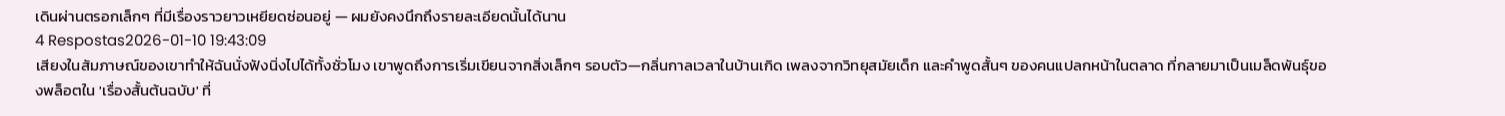เดินผ่านตรอกเล็กๆ ที่มีเรื่องราวยาวเหยียดซ่อนอยู่ — ผมยังคงนึกถึงรายละเอียดนั้นได้นาน
4 Respostas2026-01-10 19:43:09
เสียงในสัมภาษณ์ของเขาทำให้ฉันนั่งฟังนิ่งไปได้ทั้งชั่วโมง เขาพูดถึงการเริ่มเขียนจากสิ่งเล็กๆ รอบตัว—กลิ่นกาลเวลาในบ้านเกิด เพลงจากวิทยุสมัยเด็ก และคำพูดสั้นๆ ของคนแปลกหน้าในตลาด ที่กลายมาเป็นเมล็ดพันธุ์ของพล็อตใน 'เรื่องสั้นต้นฉบับ' ที่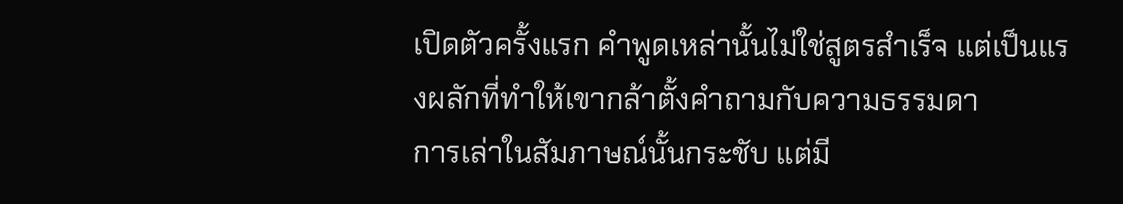เปิดตัวครั้งแรก คำพูดเหล่านั้นไม่ใช่สูตรสำเร็จ แต่เป็นแรงผลักที่ทำให้เขากล้าตั้งคำถามกับความธรรมดา
การเล่าในสัมภาษณ์นั้นกระชับ แต่มี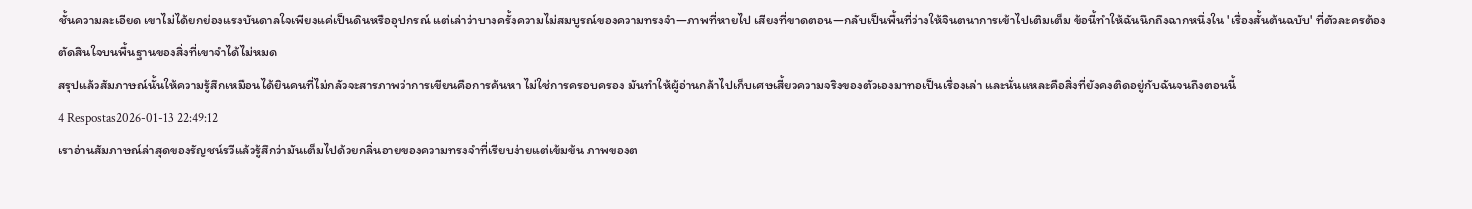ชั้นความละเอียด เขาไม่ได้ยกย่องแรงบันดาลใจเพียงแค่เป็นดินหรืออุปกรณ์ แต่เล่าว่าบางครั้งความไม่สมบูรณ์ของความทรงจำ—ภาพที่หายไป เสียงที่ขาดตอน—กลับเป็นพื้นที่ว่างให้จินตนาการเข้าไปเติมเต็ม ข้อนี้ทำให้ฉันนึกถึงฉากหนึ่งใน 'เรื่องสั้นต้นฉบับ' ที่ตัวละครต้องตัดสินใจบนพื้นฐานของสิ่งที่เขาจำได้ไม่หมด
สรุปแล้วสัมภาษณ์นั้นให้ความรู้สึกเหมือนได้ยินคนที่ไม่กลัวจะสารภาพว่าการเขียนคือการค้นหา ไม่ใช่การครอบครอง มันทำให้ผู้อ่านกล้าไปเก็บเศษเสี้ยวความจริงของตัวเองมาทอเป็นเรื่องเล่า และนั่นแหละคือสิ่งที่ยังคงติดอยู่กับฉันจนถึงตอนนี้
4 Respostas2026-01-13 22:49:12
เราอ่านสัมภาษณ์ล่าสุดของรัญชน์รวีแล้วรู้สึกว่ามันเต็มไปด้วยกลิ่นอายของความทรงจำที่เรียบง่ายแต่เข้มข้น ภาพของต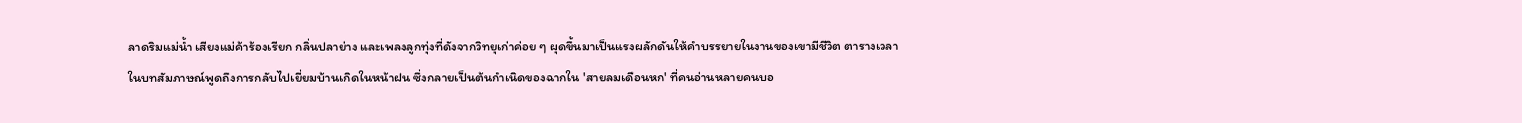ลาดริมแม่น้ำ เสียงแม่ค้าร้องเรียก กลิ่นปลาย่าง และเพลงลูกทุ่งที่ดังจากวิทยุเก่าค่อย ๆ ผุดขึ้นมาเป็นแรงผลักดันให้คำบรรยายในงานของเขามีชีวิต ตารางเวลาในบทสัมภาษณ์พูดถึงการกลับไปเยี่ยมบ้านเกิดในหน้าฝน ซึ่งกลายเป็นต้นกำเนิดของฉากใน 'สายลมเดือนหก' ที่คนอ่านหลายคนบอ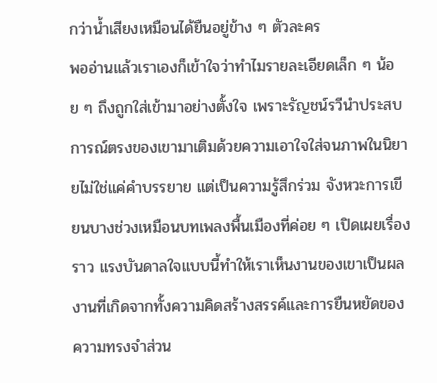กว่าน้ำเสียงเหมือนได้ยืนอยู่ข้าง ๆ ตัวละคร
พออ่านแล้วเราเองก็เข้าใจว่าทำไมรายละเอียดเล็ก ๆ น้อย ๆ ถึงถูกใส่เข้ามาอย่างตั้งใจ เพราะรัญชน์รวีนำประสบการณ์ตรงของเขามาเติมด้วยความเอาใจใส่จนภาพในนิยายไม่ใช่แค่คำบรรยาย แต่เป็นความรู้สึกร่วม จังหวะการเขียนบางช่วงเหมือนบทเพลงพื้นเมืองที่ค่อย ๆ เปิดเผยเรื่องราว แรงบันดาลใจแบบนี้ทำให้เราเห็นงานของเขาเป็นผลงานที่เกิดจากทั้งความคิดสร้างสรรค์และการยืนหยัดของความทรงจำส่วน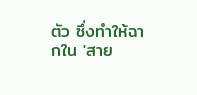ตัว ซึ่งทำให้ฉากใน 'สาย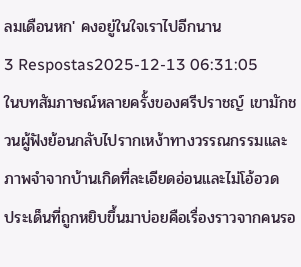ลมเดือนหก' คงอยู่ในใจเราไปอีกนาน
3 Respostas2025-12-13 06:31:05
ในบทสัมภาษณ์หลายครั้งของศรีปราชญ์ เขามักชวนผู้ฟังย้อนกลับไปรากเหง้าทางวรรณกรรมและภาพจำจากบ้านเกิดที่ละเอียดอ่อนและไม่โอ้อวด
ประเด็นที่ถูกหยิบขึ้นมาบ่อยคือเรื่องราวจากคนรอ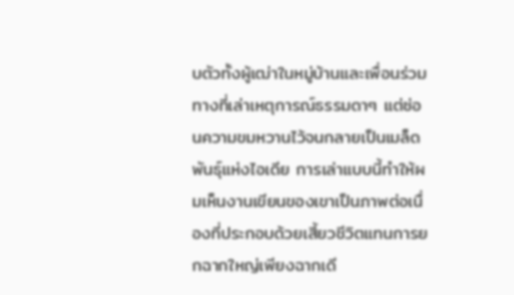บตัวทั้งผู้เฒ่าในหมู่บ้านและเพื่อนร่วมทางที่เล่าเหตุการณ์ธรรมดาๆ แต่ซ่อนความขมหวานไว้จนกลายเป็นเมล็ดพันธุ์แห่งไอเดีย การเล่าแบบนี้ทำให้ผมเห็นงานเขียนของเขาเป็นภาพต่อเนื่องที่ประกอบด้วยเสี้ยวชีวิตแทนการยกฉากใหญ่เพียงฉากเดี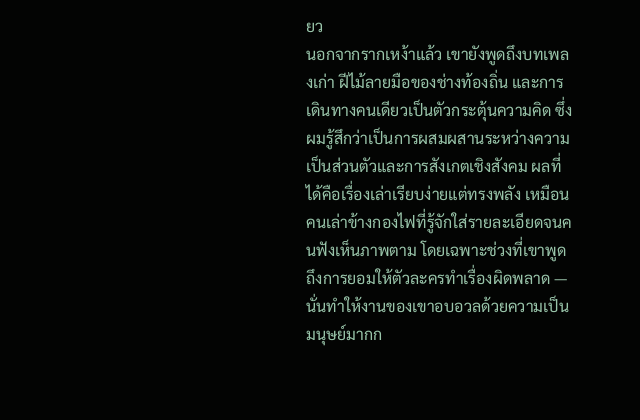ยว
นอกจากรากเหง้าแล้ว เขายังพูดถึงบทเพลงเก่า ฝีไม้ลายมือของช่างท้องถิ่น และการเดินทางคนเดียวเป็นตัวกระตุ้นความคิด ซึ่งผมรู้สึกว่าเป็นการผสมผสานระหว่างความเป็นส่วนตัวและการสังเกตเชิงสังคม ผลที่ได้คือเรื่องเล่าเรียบง่ายแต่ทรงพลัง เหมือนคนเล่าข้างกองไฟที่รู้จักใส่รายละเอียดจนคนฟังเห็นภาพตาม โดยเฉพาะช่วงที่เขาพูดถึงการยอมให้ตัวละครทำเรื่องผิดพลาด — นั่นทำให้งานของเขาอบอวลด้วยความเป็นมนุษย์มากก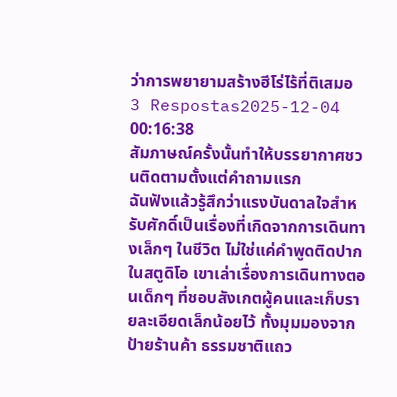ว่าการพยายามสร้างฮีโร่ไร้ที่ติเสมอ
3 Respostas2025-12-04 00:16:38
สัมภาษณ์ครั้งนั้นทำให้บรรยากาศชวนติดตามตั้งแต่คำถามแรก
ฉันฟังแล้วรู้สึกว่าแรงบันดาลใจสำหรับศักดิ์เป็นเรื่องที่เกิดจากการเดินทางเล็กๆ ในชีวิต ไม่ใช่แค่คำพูดติดปากในสตูดิโอ เขาเล่าเรื่องการเดินทางตอนเด็กๆ ที่ชอบสังเกตผู้คนและเก็บรายละเอียดเล็กน้อยไว้ ทั้งมุมมองจากป้ายร้านค้า ธรรมชาติแถว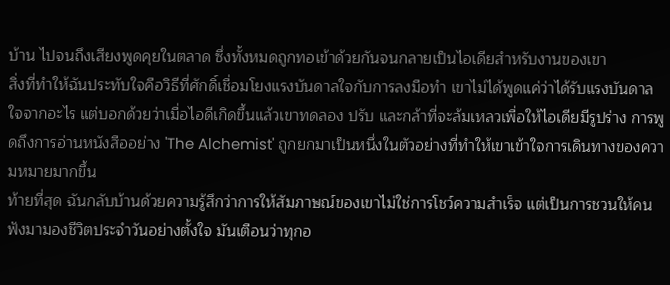บ้าน ไปจนถึงเสียงพูดคุยในตลาด ซึ่งทั้งหมดถูกทอเข้าด้วยกันจนกลายเป็นไอเดียสำหรับงานของเขา
สิ่งที่ทำให้ฉันประทับใจคือวิธีที่ศักดิ์เชื่อมโยงแรงบันดาลใจกับการลงมือทำ เขาไม่ได้พูดแค่ว่าได้รับแรงบันดาลใจจากอะไร แต่บอกด้วยว่าเมื่อไอดีเกิดขึ้นแล้วเขาทดลอง ปรับ และกล้าที่จะล้มเหลวเพื่อให้ไอเดียมีรูปร่าง การพูดถึงการอ่านหนังสืออย่าง 'The Alchemist' ถูกยกมาเป็นหนึ่งในตัวอย่างที่ทำให้เขาเข้าใจการเดินทางของความหมายมากขึ้น
ท้ายที่สุด ฉันกลับบ้านด้วยความรู้สึกว่าการให้สัมภาษณ์ของเขาไม่ใช่การโชว์ความสำเร็จ แต่เป็นการชวนให้คนฟังมามองชีวิตประจำวันอย่างตั้งใจ มันเตือนว่าทุกอ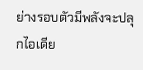ย่างรอบตัวมีพลังจะปลุกไอเดีย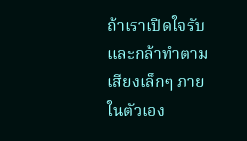ถ้าเราเปิดใจรับและกล้าทำตามเสียงเล็กๆ ภายในตัวเอง